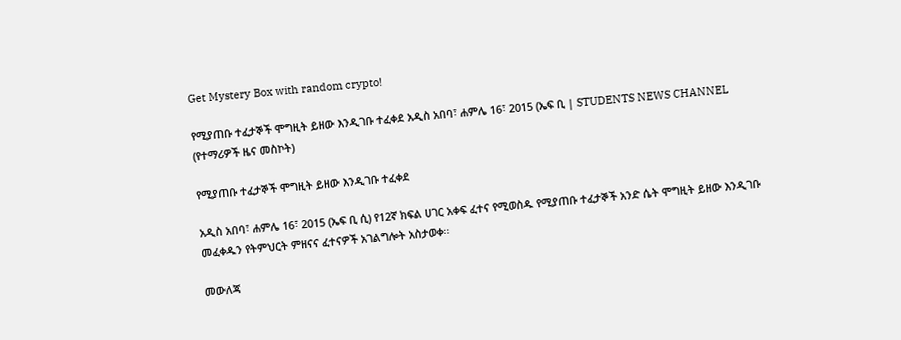Get Mystery Box with random crypto!

የሚያጠቡ ተፈታኞች ሞግዚት ይዘው እንዲገቡ ተፈቀደ አዲስ አበባ፣ ሐምሌ 16፣ 2015 (ኤፍ ቢ | STUDENTS NEWS CHANNEL (የተማሪዎች ዜና መስኮት)

የሚያጠቡ ተፈታኞች ሞግዚት ይዘው እንዲገቡ ተፈቀደ

አዲስ አበባ፣ ሐምሌ 16፣ 2015 (ኤፍ ቢ ሲ) የ12ኛ ክፍል ሀገር አቀፍ ፈተና የሚወስዱ የሚያጠቡ ተፈታኞች አንድ ሴት ሞግዚት ይዘው እንዲገቡ መፈቀዱን የትምህርት ምዘናና ፈተናዎች አገልግሎት አስታወቀ፡፡

መውለጃ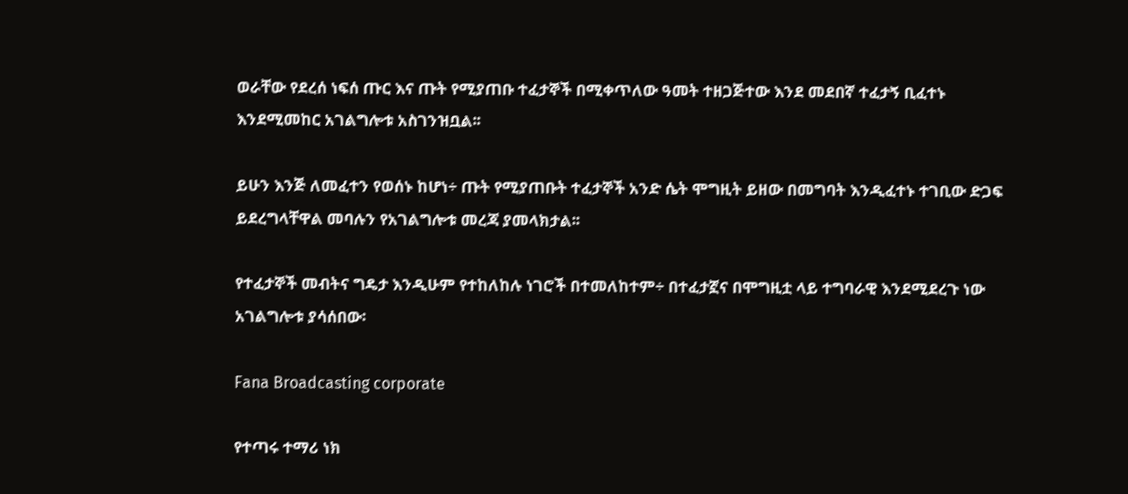ወራቸው የደረሰ ነፍሰ ጡር እና ጡት የሚያጠቡ ተፈታኞች በሚቀጥለው ዓመት ተዘጋጅተው እንደ መደበኛ ተፈታኝ ቢፈተኑ እንደሚመከር አገልግሎቱ አስገንዝቧል፡፡

ይሁን እንጅ ለመፈተን የወሰኑ ከሆነ÷ ጡት የሚያጠቡት ተፈታኞች አንድ ሴት ሞግዚት ይዘው በመግባት እንዲፈተኑ ተገቢው ድጋፍ ይደረግላቸዋል መባሉን የአገልግሎቱ መረጃ ያመላክታል፡፡

የተፈታኞች መብትና ግዴታ እንዲሁም የተከለከሉ ነገሮች በተመለከተም÷ በተፈታኟና በሞግዚቷ ላይ ተግባራዊ እንደሚደረጉ ነው አገልግሎቱ ያሳሰበው፡

Fana Broadcasting corporate

የተጣሩ ተማሪ ነክ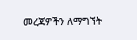መረጃዎችን ለማግኘት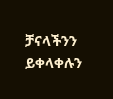ቻናላችንን ይቀላቀሉን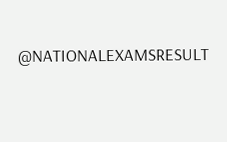@NATIONALEXAMSRESULT